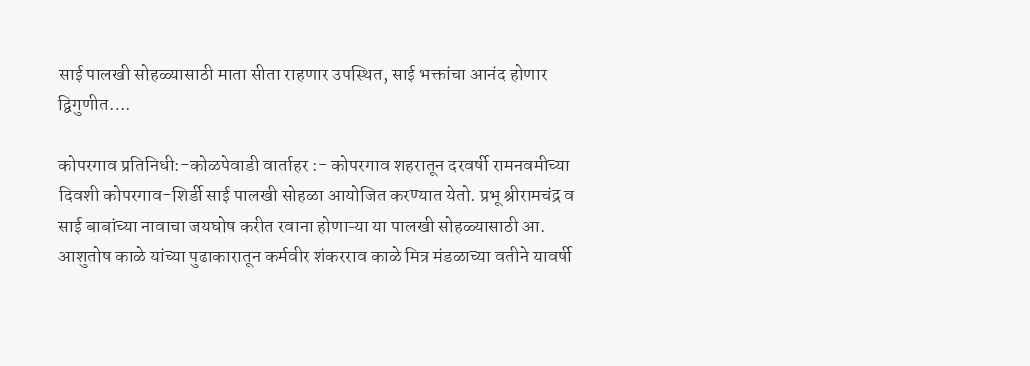साई पालखी सोहळ्यासाठी माता सीता राहणार उपस्थित, साई भक्तांचा आनंद होणार द्विगुणीत….

कोपरगाव प्रतिनिधी:-कोळपेवाडी वार्ताहर :- कोपरगाव शहरातून दरवर्षी रामनवमीच्या दिवशी कोपरगाव-शिर्डी साई पालखी सोहळा आयोजित करण्यात येतो. प्रभू श्रीरामचंद्र व साई बाबांच्या नावाचा जयघोष करीत रवाना होणाऱ्या या पालखी सोहळ्यासाठी आ. आशुतोष काळे यांच्या पुढाकारातून कर्मवीर शंकरराव काळे मित्र मंडळाच्या वतीने यावर्षी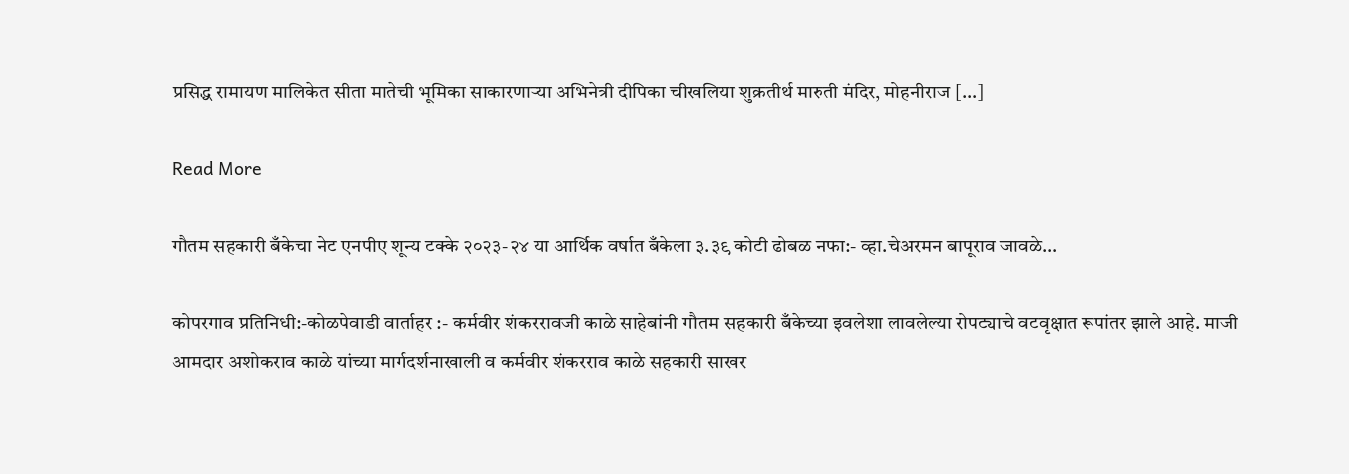प्रसिद्ध रामायण मालिकेत सीता मातेची भूमिका साकारणाऱ्या अभिनेत्री दीपिका चीखलिया शुक्रतीर्थ मारुती मंदिर, मोहनीराज […]

Read More

गौतम सहकारी बँकेचा नेट एनपीए शून्य टक्के २०२३-२४ या आर्थिक वर्षात बँकेला ३.३९ कोटी ढोबळ नफा:- व्हा.चेअरमन बापूराव जावळे…

कोपरगाव प्रतिनिधी:-कोळपेवाडी वार्ताहर :- कर्मवीर शंकररावजी काळे साहेबांनी गौतम सहकारी बँकेच्या इवलेशा लावलेल्या रोपट्याचे वटवृक्षात रूपांतर झाले आहे. माजी आमदार अशोकराव काळे यांच्या मार्गदर्शनाखाली व कर्मवीर शंकरराव काळे सहकारी साखर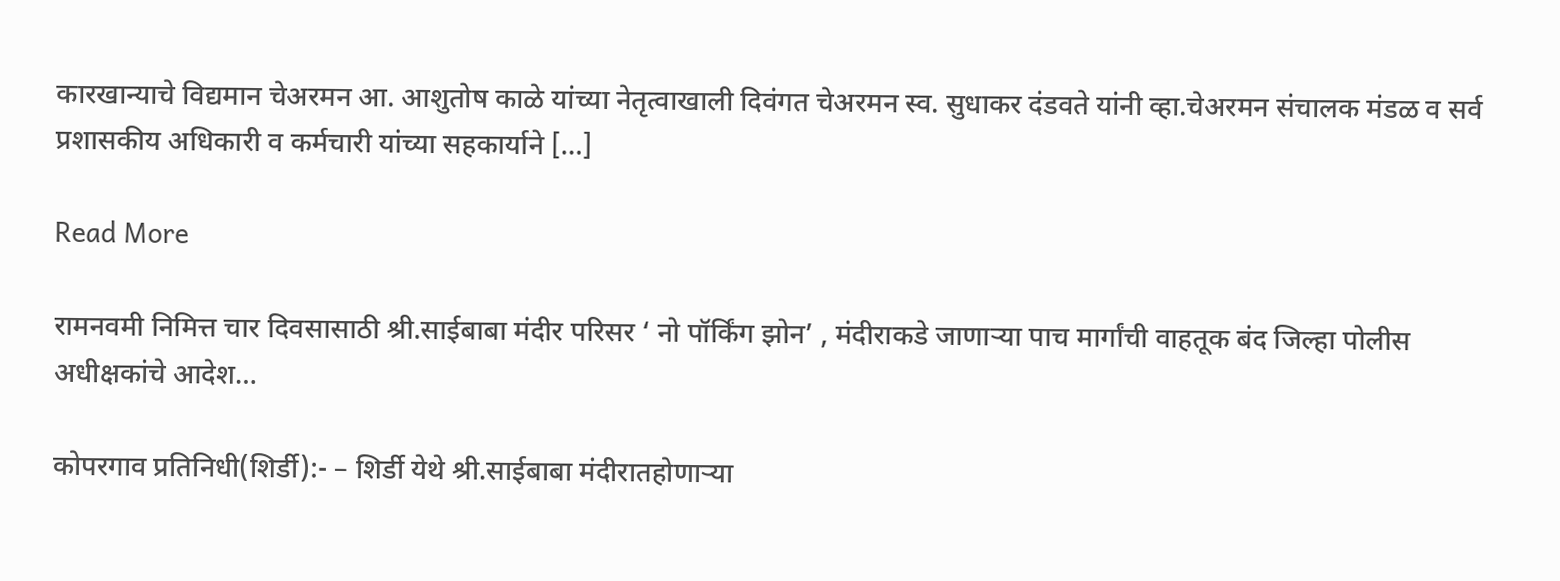कारखान्याचे विद्यमान चेअरमन आ. आशुतोष काळे यांच्या नेतृत्वाखाली दिवंगत चेअरमन स्व. सुधाकर दंडवते यांनी व्हा.चेअरमन संचालक मंडळ व सर्व प्रशासकीय अधिकारी व कर्मचारी यांच्या सहकार्याने […]

Read More

रामनवमी निमित्त चार दिवसासाठी श्री.साईबाबा मंदीर परिसर ‘ नो पॉर्किंग झोन’ , मंदीराकडे जाणाऱ्या पाच मार्गांची वाहतूक बंद जिल्हा पोलीस अधीक्षकांचे आदेश…

कोपरगाव प्रतिनिधी(शिर्डी):- – शिर्डी येथे श्री.साईबाबा मंदीरातहोणाऱ्या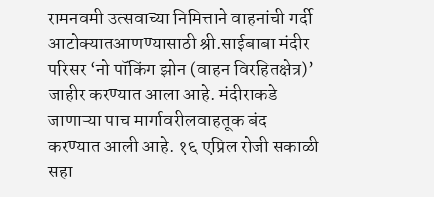रामनवमी उत्सवाच्या निमित्ताने वाहनांची गर्दी आटोक्यातआणण्यासाठी श्री.साईबाबा मंदीर परिसर ‘नो पॉकिंग झोन (वाहन विरहितक्षेत्र)’ जाहीर करण्यात आला आहे. मंदीराकडे जाणाऱ्या पाच मार्गावरीलवाहतूक बंद करण्यात आली आहे. १६ एप्रिल रोजी सकाळी सहा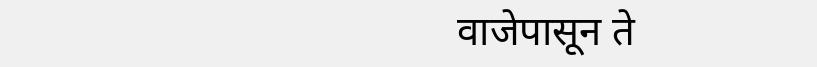वाजेपासून ते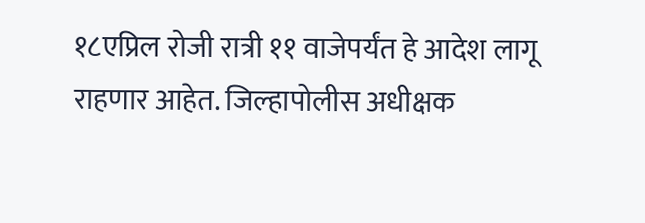१८एप्रिल रोजी रात्री ११ वाजेपर्यंत हे आदेश लागू राहणार आहेत. जिल्हापोलीस अधीक्षक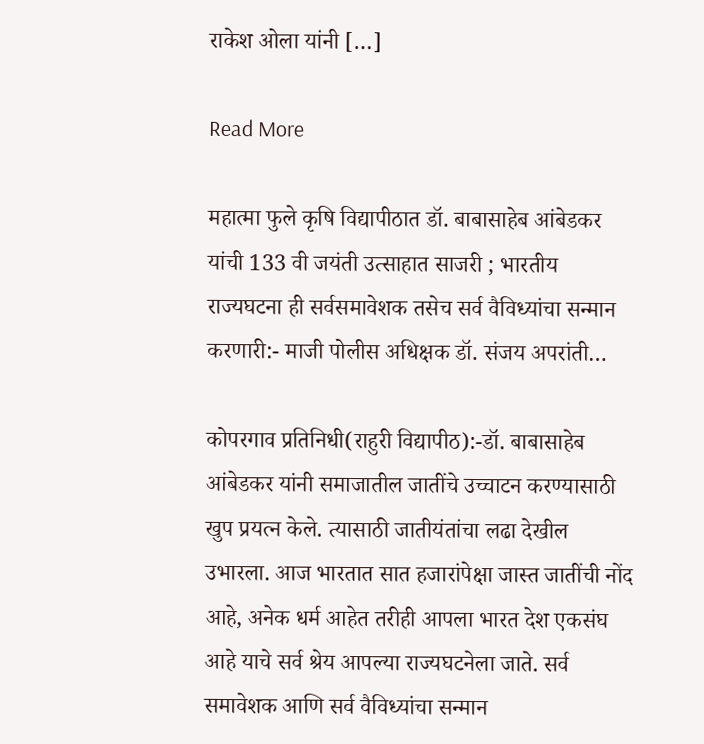राकेश ओला यांनी […]

Read More

महात्मा फुले कृषि विद्यापीठात डॉ. बाबासाहेब आंबेडकर यांची 133 वी जयंती उत्साहात साजरी ; भारतीय राज्यघटना ही सर्वसमावेशक तसेच सर्व वैविध्यांचा सन्मान करणारी:- माजी पोलीस अधिक्षक डॉ. संजय अपरांती…

कोपरगाव प्रतिनिधी(राहुरी विद्यापीठ):-डॉ. बाबासाहेब आंबेडकर यांनी समाजातील जातींचे उच्चाटन करण्यासाठी खुप प्रयत्न केले. त्यासाठी जातीयंतांचा लढा देखील उभारला. आज भारतात सात हजारांपेक्षा जास्त जातींची नोंद आहे, अनेक धर्म आहेत तरीही आपला भारत देश एकसंघ आहे याचे सर्व श्रेय आपल्या राज्यघटनेला जाते. सर्व समावेशक आणि सर्व वैविध्यांचा सन्मान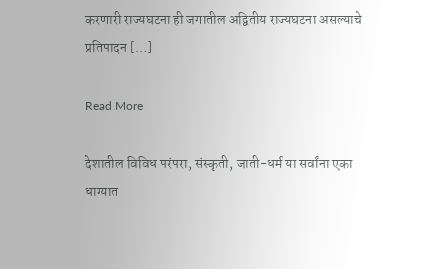करणारी राज्यघटना ही जगातील अद्वितीय राज्यघटना असल्याचे प्रतिपादन […]

Read More

देशातील विविध परंपरा, संस्कृती, जाती-धर्म या सर्वांना एका धाग्यात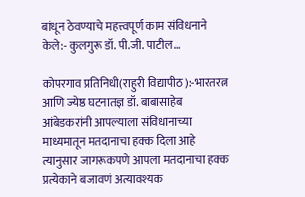बांधून ठेवण्याचे महत्त्वपूर्ण काम संविधनाने केले:- कुलगुरू डॉ. पी.जी. पाटील…

कोपरगाव प्रतिनिधी(राहुरी विद्यापीठ):-भारतरत्न आणि ज्येष्ठ घटनातज्ञ डॉ. बाबासाहेब आंबेडकरांनी आपल्याला संविधानाच्या माध्यमातून मतदानाचा हक्क दिला आहे त्यानुसार जागरूकपणे आपला मतदानाचा हक्क प्रत्येकाने बजावणं अत्यावश्यक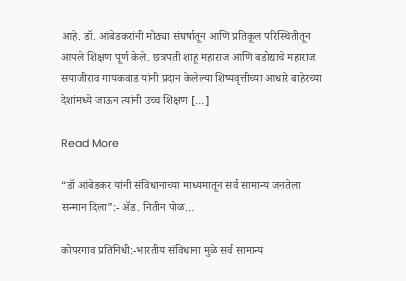आहे. डॉ. आंबेडकरांनी मोठ्या संघर्षातून आणि प्रतिकूल परिस्थितीतून आपले शिक्षण पूर्ण केले. छत्रपती शाहू महाराज आणि बडोद्याचे महाराज सयाजीराव गायकवाड यांनी प्रदान केलेल्या शिष्यवृत्तीच्या आधारे बाहेरच्या देशांमध्ये जाऊन त्यांनी उच्च शिक्षण […]

Read More

“डॉ आंबेडकर यांनी संविधानाच्या माध्यमातून सर्व सामान्य जनतेला सन्मान दिला”:- ॲड. नितीन पोळ…

कोपरगाव प्रतिनिधी:-भारतीय संविधाना मुळे सर्व सामान्य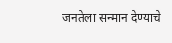जनतेला सन्मान देण्याचे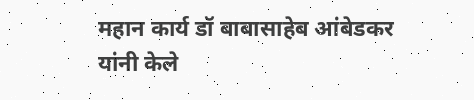महान कार्य डॉ बाबासाहेब आंबेडकर यांनी केले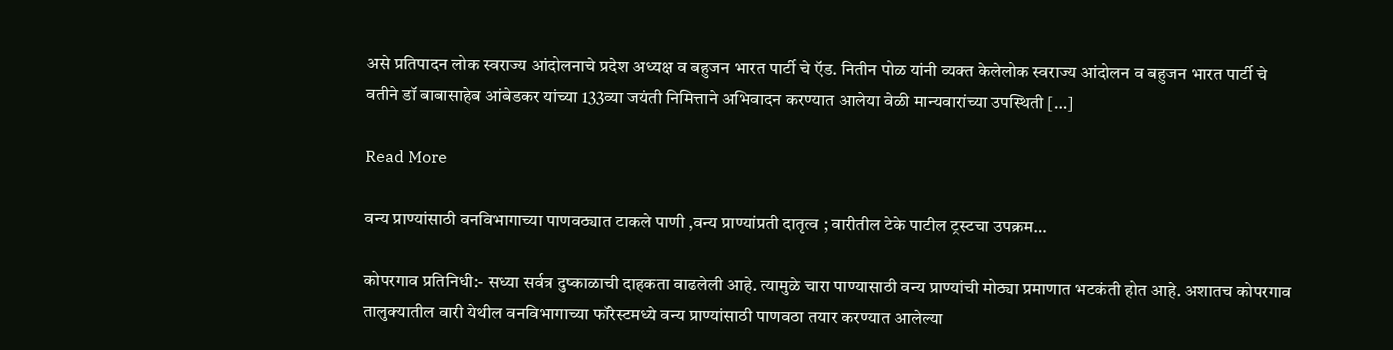असे प्रतिपादन लोक स्वराज्य आंदोलनाचे प्रदेश अध्यक्ष व बहुजन भारत पार्टी चे ऍड. नितीन पोळ यांनी व्यक्त केलेलोक स्वराज्य आंदोलन व बहुजन भारत पार्टी चे वतीने डॉ बाबासाहेब आंबेडकर यांच्या 133व्या जयंती निमित्ताने अभिवादन करण्यात आलेया वेळी मान्यवारांच्या उपस्थिती […]

Read More

वन्य प्राण्यांसाठी वनविभागाच्या पाणवठ्यात टाकले पाणी ,वन्य प्राण्यांप्रती दातृत्व ; वारीतील टेके पाटील ट्रस्टचा उपक्रम…

कोपरगाव प्रतिनिधी:- सध्या सर्वत्र दुष्काळाची दाहकता वाढलेली आहे. त्यामुळे चारा पाण्यासाठी वन्य प्राण्यांची मोठ्या प्रमाणात भटकंती होत आहे. अशातच कोपरगाव तालुक्यातील वारी येथील वनविभागाच्या फॉरेस्टमध्ये वन्य प्राण्यांसाठी पाणवठा तयार करण्यात आलेल्या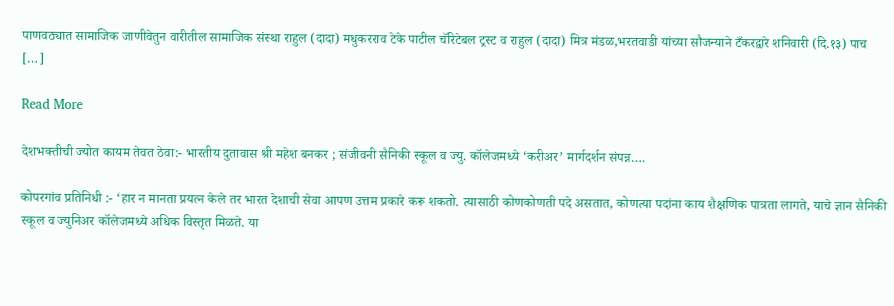पाणवठ्यात सामाजिक जाणीवेतुन वारीतील सामाजिक संस्था राहुल (दादा) मधुकरराव टेके पाटील चॅरिटेबल ट्रस्ट व राहुल (दादा) मित्र मंडळ,भरतवाडी यांच्या सौजन्याने टँकरद्वारे शनिवारी (दि.१३) पाच […]

Read More

देशभक्तीची ज्योत कायम तेवत ठेवा:- भारतीय दुतावास श्री महेश बनकर ; संजीवनी सैनिकी स्कूल व ज्यु. कॉलेजमध्ये ‘करीअर’ मार्गदर्शन संपन्न….

कोपरगांव प्रतिनिधी :- ‘हार न मानता प्रयत्न केले तर भारत देशाची सेवा आपण उत्तम प्रकारे करू शकतो. त्यासाठी कोणकोणती पदे असतात, कोणत्या पदांना काय शैक्षणिक पात्रता लागते, याचे ज्ञान सैनिकी स्कूल व ज्युनिअर कॉलेजमध्ये अधिक विस्तृत मिळते. या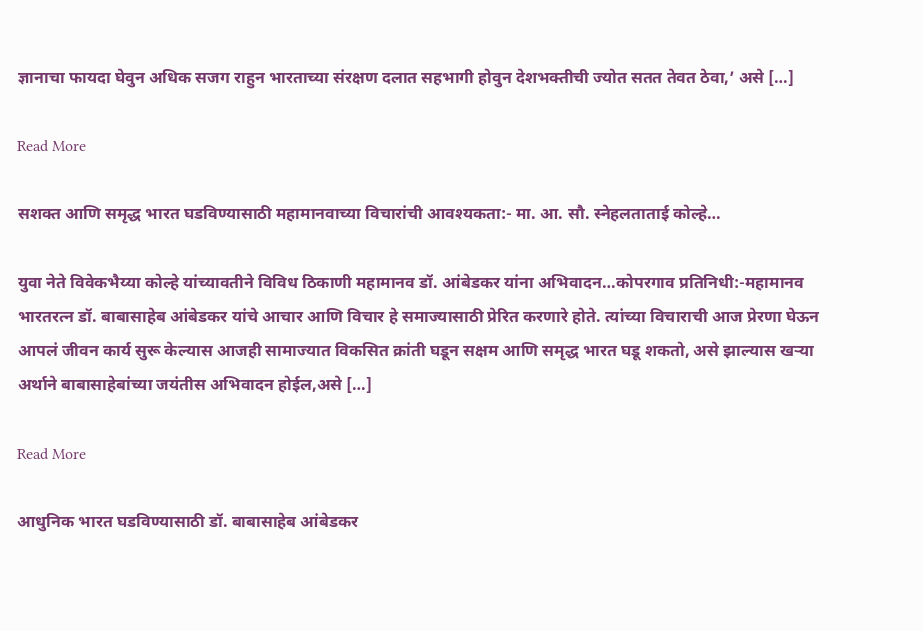ज्ञानाचा फायदा घेवुन अधिक सजग राहुन भारताच्या संरक्षण दलात सहभागी होवुन देशभक्तीची ज्योत सतत तेवत ठेवा,’ असे […]

Read More

सशक्त आणि समृद्ध भारत घडविण्यासाठी महामानवाच्या विचारांची आवश्यकता:- मा. आ. सौ. स्नेहलताताई कोल्हे…

युवा नेते विवेकभैय्या कोल्हे यांच्यावतीने विविध ठिकाणी महामानव डॉ. आंबेडकर यांना अभिवादन…कोपरगाव प्रतिनिधी:-महामानव भारतरत्न डॉ. बाबासाहेब आंबेडकर यांचे आचार आणि विचार हे समाज्यासाठी प्रेरित करणारे होते. त्यांच्या विचाराची आज प्रेरणा घेऊन आपलं जीवन कार्य सुरू केल्यास आजही सामाज्यात विकसित क्रांती घडून सक्षम आणि समृद्ध भारत घडू शकतो, असे झाल्यास खऱ्या अर्थाने बाबासाहेबांच्या जयंतीस अभिवादन होईल,असे […]

Read More

आधुनिक भारत घडविण्यासाठी डॉ. बाबासाहेब आंबेडकर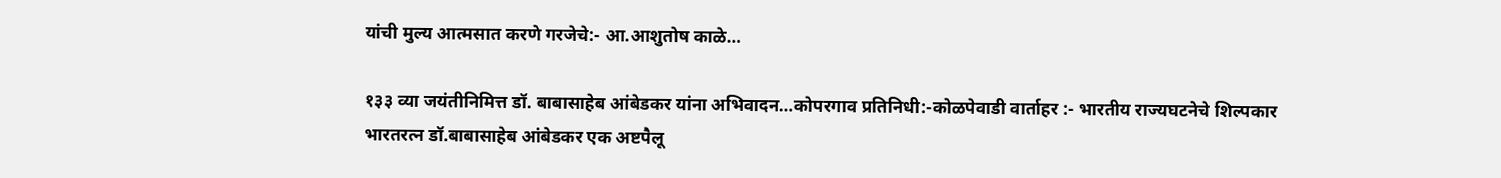यांची मुल्य आत्मसात करणे गरजेचे:- आ.आशुतोष काळे…

१३३ व्या जयंतीनिमित्त डॉ. बाबासाहेब आंबेडकर यांना अभिवादन…कोपरगाव प्रतिनिधी:-कोळपेवाडी वार्ताहर :- भारतीय राज्यघटनेचे शिल्पकार भारतरत्न डॉ.बाबासाहेब आंबेडकर एक अष्टपैलू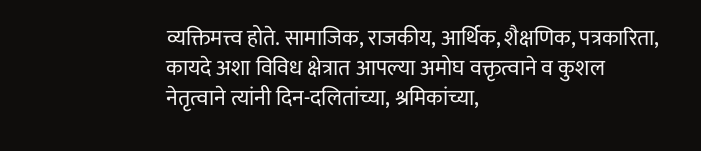व्यक्तिमत्त्व होते. सामाजिक, राजकीय, आर्थिक, शैक्षणिक, पत्रकारिता, कायदे अशा विविध क्षेत्रात आपल्या अमोघ वक्तृत्वाने व कुशल नेतृत्वाने त्यांनी दिन-दलितांच्या, श्रमिकांच्या,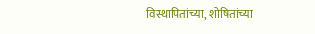विस्थापितांच्या, शोषितांच्या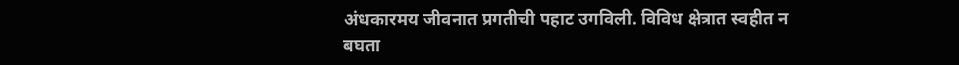अंधकारमय जीवनात प्रगतीची पहाट उगविली. विविध क्षेत्रात स्वहीत न बघता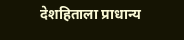देशहिताला प्राधान्य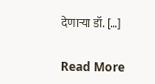देणाऱ्या डॉ. […]

Read More